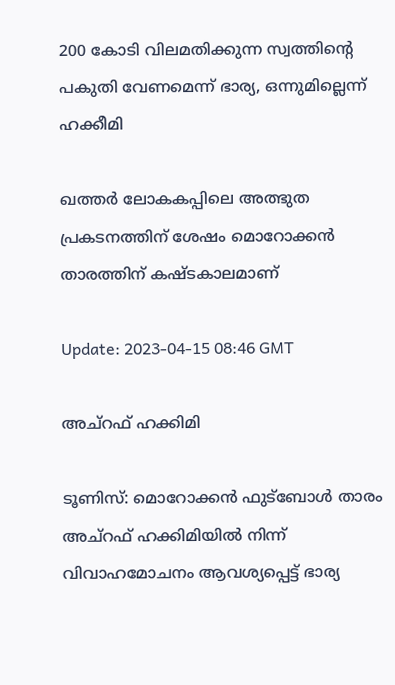200 കോടി വിലമതിക്കുന്ന സ്വത്തിന്റെ പകുതി വേണമെന്ന് ഭാര്യ, ഒന്നുമില്ലെന്ന് ഹക്കീമി

ഖത്തർ ലോകകപ്പിലെ അത്ഭുത പ്രകടനത്തിന് ശേഷം മൊറോക്കൻ താരത്തിന് കഷ്ടകാലമാണ്

Update: 2023-04-15 08:46 GMT

അച്‌റഫ് ഹക്കിമി

ടൂണിസ്: മൊറോക്കൻ ഫുട്‌ബോൾ താരം അച്‌റഫ് ഹക്കിമിയില്‍ നിന്ന് വിവാഹമോചനം ആവശ്യപ്പെട്ട് ഭാര്യ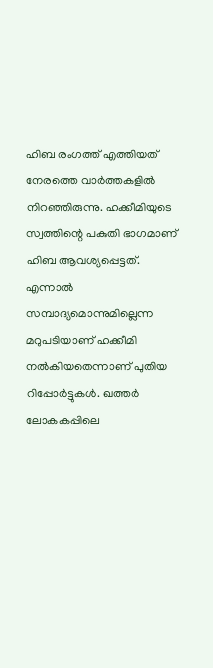ഹിബ രംഗത്ത് എത്തിയത് നേരത്തെ വാര്‍ത്തകളില്‍ നിറഞ്ഞിരുന്നു. ഹക്കീമിയുടെ സ്വത്തിന്റെ പകുതി ഭാഗമാണ് ഹിബ ആവശ്യപ്പെട്ടത്. എന്നാല്‍ സമ്പാദ്യമൊന്നുമില്ലെന്ന മറുപടിയാണ് ഹക്കീമി നല്‍കിയതെന്നാണ് പുതിയ റിപ്പോര്‍ട്ടുകള്‍. ഖത്തർ ലോകകപ്പിലെ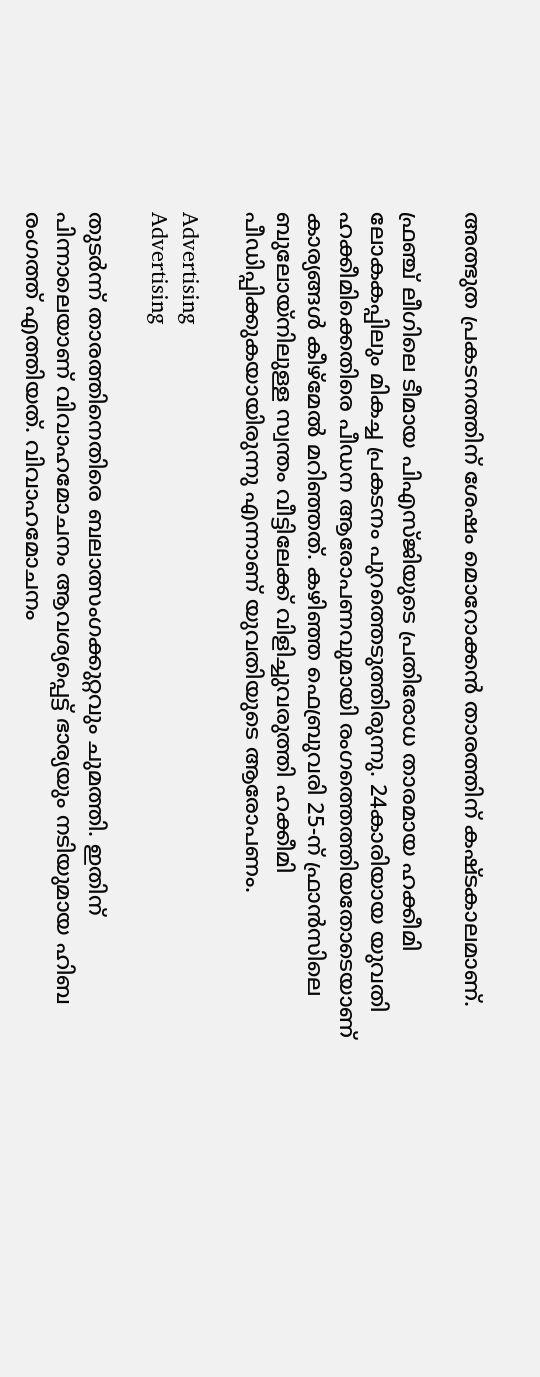അത്ഭുത പ്രകടനത്തിന് ശേഷം മൊറോക്കൻ താരത്തിന് കഷ്ടകാലമാണ്.

ഫ്രഞ്ച് ലീഗിലെ ടീമായ പിഎസ്ജിയുടെ പ്രതിരോധ താരമായ ഹക്കീമി ലോകകപ്പിലും മികച്ച പ്രകടനം പുറത്തെടുത്തിരുന്നു. 24കാരിയായ യുവതി ഹക്കീമിക്കെതിരെ പീഡന ആരോപണവുമായി രംഗത്തെത്തിയതോടെയാണ് കാര്യങ്ങള്‍ കീഴ്മേല്‍ മറിഞ്ഞത്. കഴിഞ്ഞ ഫെബ്രുവരി 25-ന് ഫ്രാന്‍സിലെ ബുലോയ്‌നിലുള്ള സ്വന്തം വീട്ടിലേക്ക് വിളിച്ചുവരുത്തി ഹക്കീമി പീഡിപ്പിക്കുകയായിരുന്നു എന്നാണ് യുവതിയുടെ ആരോപണം.

Advertising
Advertising

തുടര്‍ന്ന് താരത്തിനെതിരെ ബലാത്സംഗക്കുറ്റവും ചുമത്തി. ഇതിന് പിന്നാലെയാണ് വിവാഹമോചനം ആവശ്യപ്പെട്ട് ഭാര്യയും നടിയുമായ ഹിബ രംഗത്ത് എത്തിയത്. വിവാഹമോചനം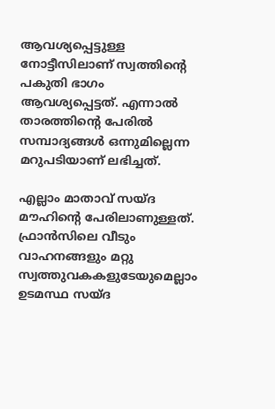ആവശ്യപ്പെട്ടുള്ള നോട്ടീസിലാണ് സ്വത്തിന്റെ പകുതി ഭാഗം ആവശ്യപ്പെട്ടത്. എന്നാല്‍ താരത്തിന്റെ പേരില്‍ സമ്പാദ്യങ്ങള്‍ ഒന്നുമില്ലെന്ന മറുപടിയാണ് ലഭിച്ചത്.

എല്ലാം മാതാവ് സയ്ദ മൗഹിന്റെ പേരിലാണുള്ളത്. ഫ്രാന്‍സിലെ വീടും വാഹനങ്ങളും മറ്റു സ്വത്തുവകകളുടേയുമെല്ലാം ഉടമസ്ഥ സയ്ദ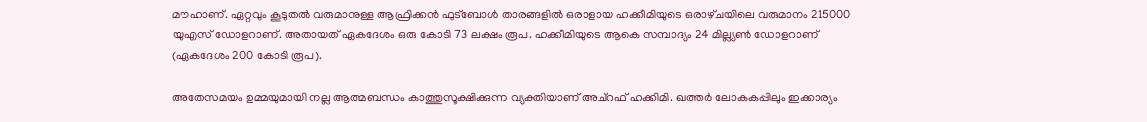മൗഹാണ്. ഏറ്റവും കൂടുതല്‍ വരുമാനുള്ള ആഫ്രിക്കന്‍ ഫുട്‌ബോള്‍ താരങ്ങളില്‍ ഒരാളായ ഹക്കീമിയുടെ ഒരാഴ്‌ചയിലെ വരുമാനം 215000 യുഎസ് ഡോളറാണ്. അതായത് ഏകദേശം ഒരു കോടി 73 ലക്ഷം രൂപ. ഹക്കീമിയുടെ ആകെ സമ്പാദ്യം 24 മില്ല്യണ്‍ ഡോളറാണ് (ഏകദേശം 200 കോടി രൂപ).

അതേസമയം ഉമ്മയുമായി നല്ല ആത്മബന്ധം കാത്തുസൂക്ഷിക്കുന്ന വ്യക്തിയാണ് അച്‌റഫ് ഹക്കിമി. ഖത്തര്‍ ലോകകപ്പിലും ഇക്കാര്യം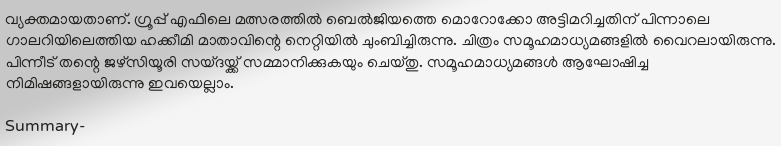വ്യക്തമായതാണ്. ഗ്രൂപ്പ് എഫിലെ മത്സരത്തില്‍ ബെല്‍ജിയത്തെ മൊറോക്കോ അട്ടിമറിച്ചതിന് പിന്നാലെ ഗാലറിയിലെത്തിയ ഹക്കീമി മാതാവിന്റെ നെറ്റിയില്‍ ചുംബിച്ചിരുന്നു. ചിത്രം സമൂഹമാധ്യമങ്ങളില്‍ വൈറലായിരുന്നു. പിന്നീട് തന്റെ ജഴ്‌സിയൂരി സയ്ദയ്ക്ക് സമ്മാനിക്കുകയും ചെയ്തു. സമൂഹമാധ്യമങ്ങൾ ആഘോഷിച്ച നിമിഷങ്ങളായിരുന്നു ഇവയെല്ലാം.

Summary-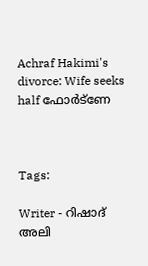Achraf Hakimi's divorce: Wife seeks half ഫോർട്‌ണേ



Tags:

Writer - റിഷാദ് അലി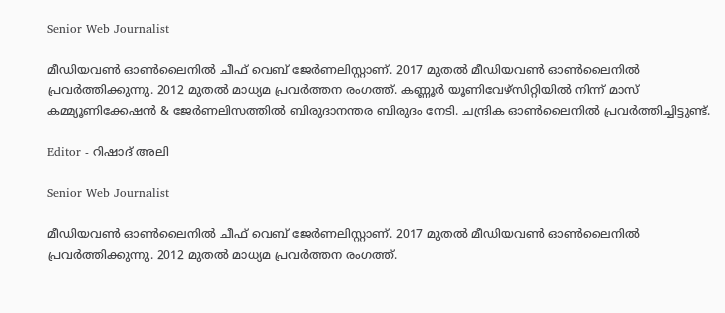Senior Web Journalist

മീഡിയവൺ ഓൺലൈനിൽ ചീഫ് വെബ് ജേർണലിസ്റ്റാണ്. 2017 മുതൽ മീഡിയവൺ ഓൺലൈനിൽ പ്രവർത്തിക്കുന്നു. 2012 മുതൽ മാധ്യമ പ്രവർത്തന രംഗത്ത്. കണ്ണൂര്‍ യൂണിവേഴ്‌സിറ്റിയിൽ നിന്ന് മാസ് കമ്മ്യൂണിക്കേഷന്‍ & ജേര്‍ണലിസത്തില്‍ ബിരുദാനന്തര ബിരുദം നേടി. ചന്ദ്രിക ഓണ്‍ലൈനില്‍ പ്രവര്‍ത്തിച്ചിട്ടുണ്ട്.

Editor - റിഷാദ് അലി

Senior Web Journalist

മീഡിയവൺ ഓൺലൈനിൽ ചീഫ് വെബ് ജേർണലിസ്റ്റാണ്. 2017 മുതൽ മീഡിയവൺ ഓൺലൈനിൽ പ്രവർത്തിക്കുന്നു. 2012 മുതൽ മാധ്യമ പ്രവർത്തന രംഗത്ത്.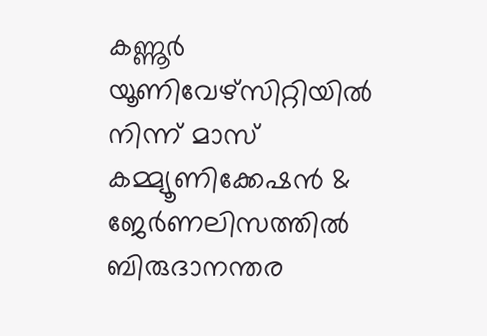കണ്ണൂര്‍ യൂണിവേഴ്‌സിറ്റിയിൽ നിന്ന് മാസ് കമ്മ്യൂണിക്കേഷന്‍ & ജേര്‍ണലിസത്തില്‍ ബിരുദാനന്തര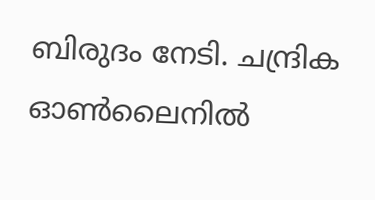ബിരുദം നേടി. ചന്ദ്രിക ഓണ്‍ലൈനില്‍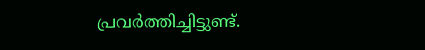പ്രവര്‍ത്തിച്ചിട്ടുണ്ട്.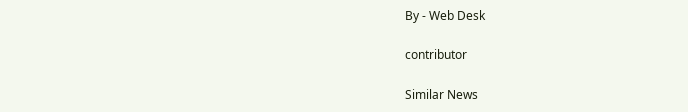By - Web Desk

contributor

Similar News